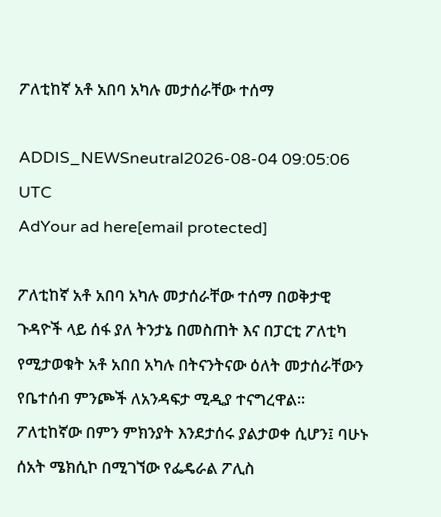ፖለቲከኛ አቶ አበባ አካሉ መታሰራቸው ተሰማ

ADDIS_NEWSneutral2026-08-04 09:05:06 UTC
AdYour ad here[email protected]

ፖለቲከኛ አቶ አበባ አካሉ መታሰራቸው ተሰማ በወቅታዊ ጉዳዮች ላይ ሰፋ ያለ ትንታኔ በመስጠት እና በፓርቲ ፖለቲካ የሚታወቁት አቶ አበበ አካሉ በትናንትናው ዕለት መታሰራቸውን የቤተሰብ ምንጮች ለአንዳፍታ ሚዲያ ተናግረዋል፡፡ ፖለቲከኛው በምን ምክንያት እንደታሰሩ ያልታወቀ ሲሆን፤ ባሁኑ ሰአት ሜክሲኮ በሚገኘው የፌዴራል ፖሊስ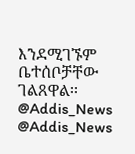እንደሚገኙም ቤተሰቦቻቸው ገልጸዋል፡፡ @Addis_News @Addis_News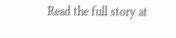Read the full story at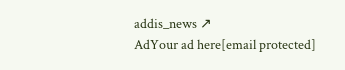addis_news ↗
AdYour ad here[email protected]